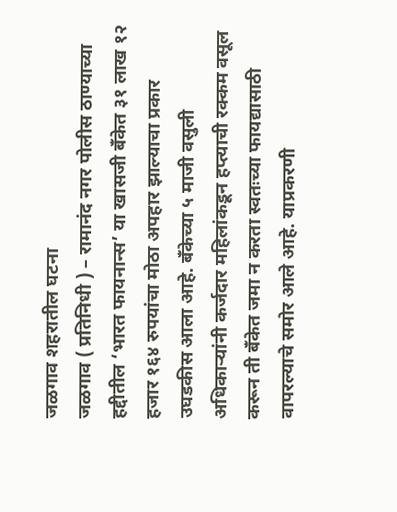जळगाव शहरातील घटना
जळगाव ( प्रतिनिधी ) – रामानंद नगर पोलीस ठाण्याच्या हद्दीतील ‘भारत फायनान्स’ या खासजी बँकेत ३१ लाख १२ हजार १६४ रुपयांचा मोठा अपहार झाल्याचा प्रकार उघडकीस आला आहे. बँकेच्या ५ माजी वसुली अधिकाऱ्यांनी कर्जदार महिलांकडून हप्त्याची रक्कम वसूल करून ती बँकेत जमा न करता स्वतःच्या फायद्यासाठी वापरल्याचे समोर आले आहे. याप्रकरणी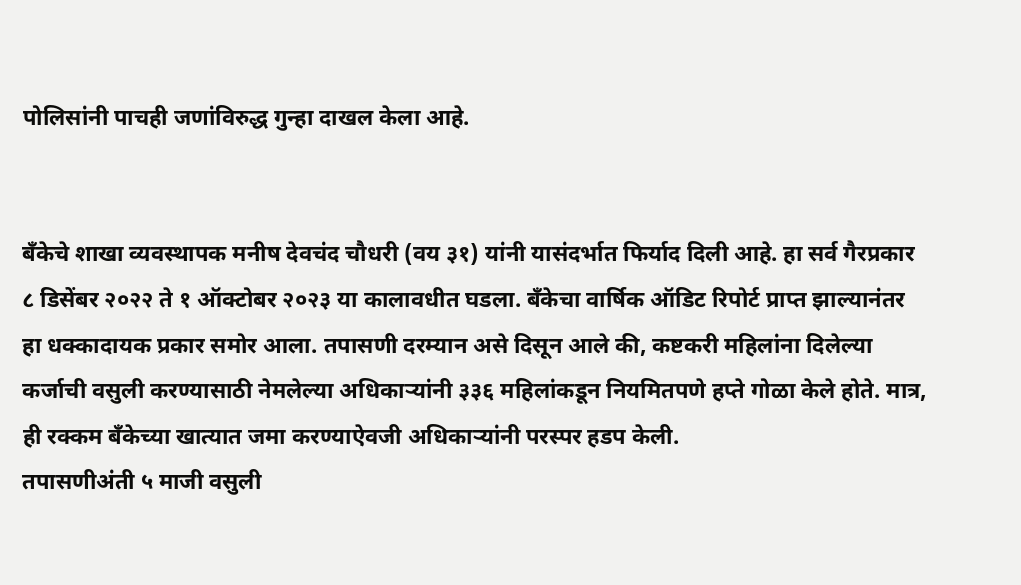पोलिसांनी पाचही जणांविरुद्ध गुन्हा दाखल केला आहे.


बँकेचे शाखा व्यवस्थापक मनीष देवचंद चौधरी (वय ३१) यांनी यासंदर्भात फिर्याद दिली आहे. हा सर्व गैरप्रकार ८ डिसेंबर २०२२ ते १ ऑक्टोबर २०२३ या कालावधीत घडला. बँकेचा वार्षिक ऑडिट रिपोर्ट प्राप्त झाल्यानंतर हा धक्कादायक प्रकार समोर आला. तपासणी दरम्यान असे दिसून आले की, कष्टकरी महिलांना दिलेल्या कर्जाची वसुली करण्यासाठी नेमलेल्या अधिकाऱ्यांनी ३३६ महिलांकडून नियमितपणे हप्ते गोळा केले होते. मात्र, ही रक्कम बँकेच्या खात्यात जमा करण्याऐवजी अधिकाऱ्यांनी परस्पर हडप केली.
तपासणीअंती ५ माजी वसुली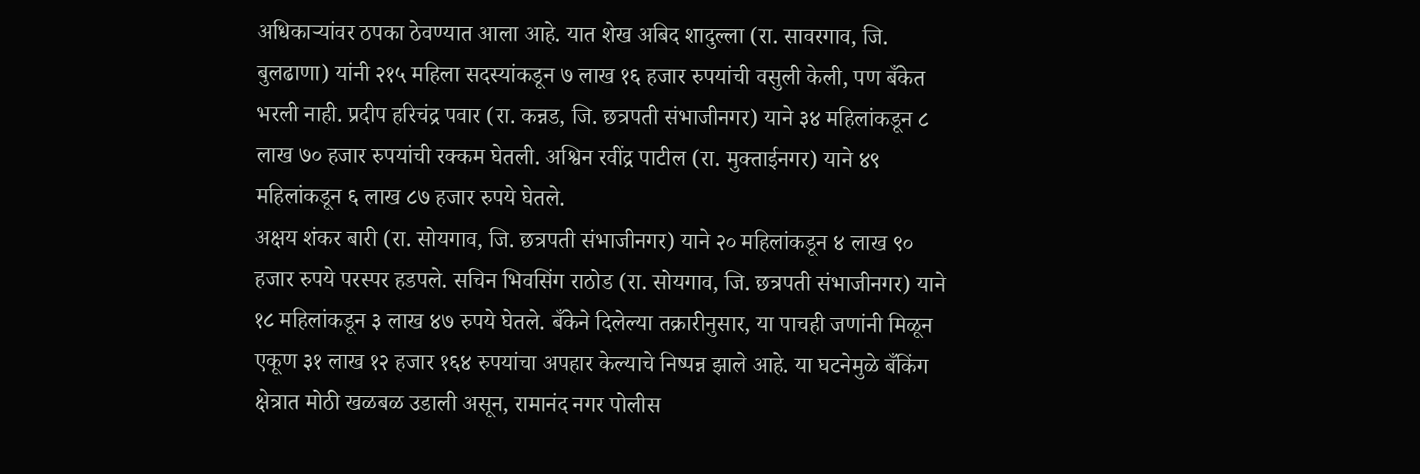अधिकाऱ्यांवर ठपका ठेवण्यात आला आहे. यात शेख अबिद शादुल्ला (रा. सावरगाव, जि. बुलढाणा) यांनी २१५ महिला सदस्यांकडून ७ लाख १६ हजार रुपयांची वसुली केली, पण बँकेत भरली नाही. प्रदीप हरिचंद्र पवार (रा. कन्नड, जि. छत्रपती संभाजीनगर) याने ३४ महिलांकडून ८ लाख ७० हजार रुपयांची रक्कम घेतली. अश्विन रवींद्र पाटील (रा. मुक्ताईनगर) याने ४९ महिलांकडून ६ लाख ८७ हजार रुपये घेतले.
अक्षय शंकर बारी (रा. सोयगाव, जि. छत्रपती संभाजीनगर) याने २० महिलांकडून ४ लाख ९० हजार रुपये परस्पर हडपले. सचिन भिवसिंग राठोड (रा. सोयगाव, जि. छत्रपती संभाजीनगर) याने १८ महिलांकडून ३ लाख ४७ रुपये घेतले. बँकेने दिलेल्या तक्रारीनुसार, या पाचही जणांनी मिळून एकूण ३१ लाख १२ हजार १६४ रुपयांचा अपहार केल्याचे निष्पन्न झाले आहे. या घटनेमुळे बँकिंग क्षेत्रात मोठी खळबळ उडाली असून, रामानंद नगर पोलीस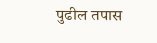पुढील तपास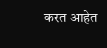करत आहेत